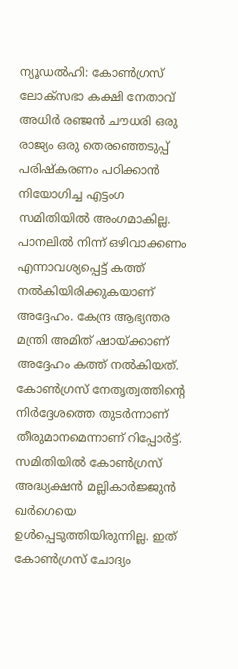ന്യൂഡൽഹി: കോൺഗ്രസ് ലോക്സഭാ കക്ഷി നേതാവ് അധിർ രഞ്ജൻ ചൗധരി ഒരു രാജ്യം ഒരു തെരഞ്ഞെടുപ്പ് പരിഷ്കരണം പഠിക്കാൻ നിയോഗിച്ച എട്ടംഗ സമിതിയിൽ അംഗമാകില്ല. പാനലിൽ നിന്ന് ഒഴിവാക്കണം എന്നാവശ്യപ്പെട്ട് കത്ത് നൽകിയിരിക്കുകയാണ് അദ്ദേഹം. കേന്ദ്ര ആഭ്യന്തര മന്ത്രി അമിത് ഷായ്ക്കാണ് അദ്ദേഹം കത്ത് നൽകിയത്. കോൺഗ്രസ് നേതൃത്വത്തിന്റെ നിർദ്ദേശത്തെ തുടർന്നാണ് തീരുമാനമെന്നാണ് റിപ്പോർട്ട്.
സമിതിയിൽ കോൺഗ്രസ് അദ്ധ്യക്ഷൻ മല്ലികാർജ്ജുൻ ഖർഗെയെ ഉൾപ്പെടുത്തിയിരുന്നില്ല. ഇത് കോൺഗ്രസ് ചോദ്യം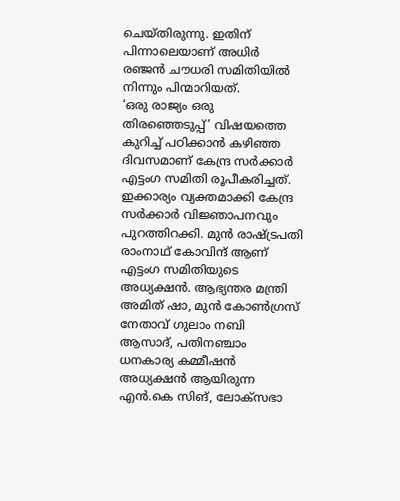ചെയ്തിരുന്നു. ഇതിന് പിന്നാലെയാണ് അധിർ രഞ്ജൻ ചൗധരി സമിതിയിൽ നിന്നും പിന്മാറിയത്.
‘ഒരു രാജ്യം ഒരു തിരഞ്ഞെടുപ്പ്’ വിഷയത്തെ കുറിച്ച് പഠിക്കാൻ കഴിഞ്ഞ ദിവസമാണ് കേന്ദ്ര സർക്കാർ എട്ടംഗ സമിതി രൂപീകരിച്ചത്. ഇക്കാര്യം വ്യക്തമാക്കി കേന്ദ്ര സർക്കാർ വിജ്ഞാപനവും പുറത്തിറക്കി. മുൻ രാഷ്ട്രപതി രാംനാഥ് കോവിന്ദ് ആണ് എട്ടംഗ സമിതിയുടെ അധ്യക്ഷൻ. ആഭ്യന്തര മന്ത്രി അമിത് ഷാ, മുൻ കോൺഗ്രസ് നേതാവ് ഗുലാം നബി ആസാദ്, പതിനഞ്ചാം ധനകാര്യ കമ്മീഷൻ അധ്യക്ഷൻ ആയിരുന്ന എൻ.കെ സിങ്, ലോക്സഭാ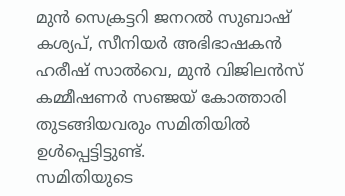മുൻ സെക്രട്ടറി ജനറൽ സുബാഷ് കശ്യപ്, സീനിയർ അഭിഭാഷകൻ ഹരീഷ് സാൽവെ, മുൻ വിജിലൻസ് കമ്മീഷണർ സഞ്ജയ് കോത്താരി തുടങ്ങിയവരും സമിതിയിൽ ഉൾപ്പെട്ടിട്ടുണ്ട്.
സമിതിയുടെ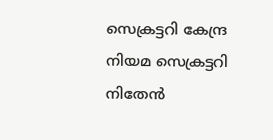സെക്രട്ടറി കേന്ദ്ര നിയമ സെക്രട്ടറി നിതേൻ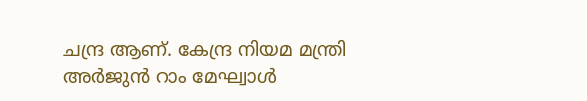ചന്ദ്ര ആണ്. കേന്ദ്ര നിയമ മന്ത്രി അർജുൻ റാം മേഘ്വാൾ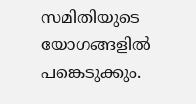സമിതിയുടെ യോഗങ്ങളിൽ പങ്കെടുക്കും.